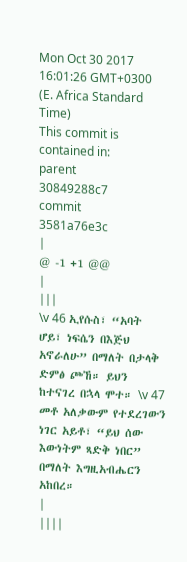Mon Oct 30 2017 16:01:26 GMT+0300 (E. Africa Standard Time)
This commit is contained in:
parent
30849288c7
commit
3581a76e3c
|
@ -1 +1 @@
|
|||
\v 46 ኢየሱስ፣ “አባት ሆይ፣ ነፍሴን በእጅህ አኖራለሁ” በማለት በታላቅ ድምፅ ጮኸ። ይህን ከተናገረ በኋላ ሞተ። \v 47 መቶ አለቃውም የተደረገውን ነገር አይቶ፣ “ይህ ሰው እውነትም ጻድቅ ነበር” በማለት እግዚአብሔርን አከበረ።
|
||||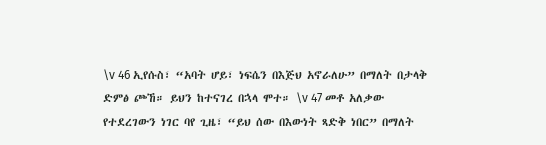\v 46 ኢየሱስ፣ “አባት ሆይ፣ ነፍሴን በእጅህ አኖራለሁ” በማለት በታላቅ ድምፅ ጮኸ። ይህን ከተናገረ በኋላ ሞተ። \v 47 መቶ አለቃው የተደረገውን ነገር ባየ ጊዜ፣ “ይህ ሰው በእውነት ጻድቅ ነበር” በማለት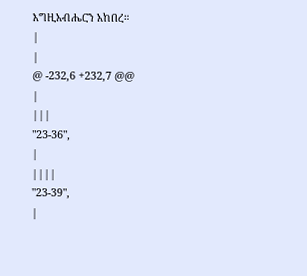እግዚአብሔርን አከበረ።
|
|
@ -232,6 +232,7 @@
|
|||
"23-36",
|
||||
"23-39",
|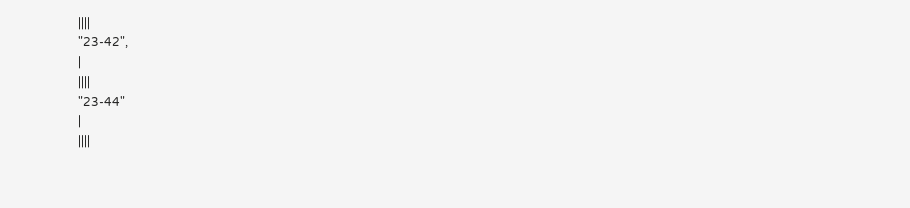||||
"23-42",
|
||||
"23-44"
|
||||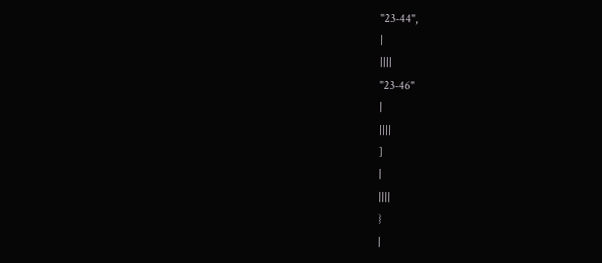"23-44",
|
||||
"23-46"
|
||||
]
|
||||
}
|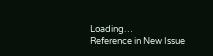Loading…
Reference in New Issue